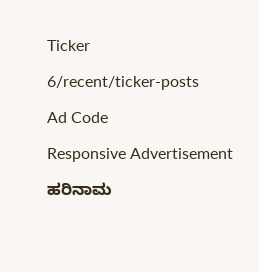Ticker

6/recent/ticker-posts

Ad Code

Responsive Advertisement

ಹರಿನಾಮ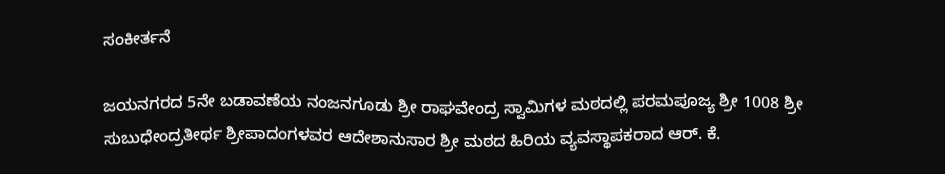ಸಂಕೀರ್ತನೆ

ಜಯನಗರದ 5ನೇ ಬಡಾವಣೆಯ ನಂಜನಗೂಡು ಶ್ರೀ ರಾಘವೇಂದ್ರ ಸ್ವಾಮಿಗಳ ಮಠದಲ್ಲಿ ಪರಮಪೂಜ್ಯ ಶ್ರೀ 1008 ಶ್ರೀ ಸುಬುಧೇಂದ್ರತೀರ್ಥ ಶ್ರೀಪಾದಂಗಳವರ ಆದೇಶಾನುಸಾರ ಶ್ರೀ ಮಠದ ಹಿರಿಯ ವ್ಯವಸ್ಥಾಪಕರಾದ ಆರ್. ಕೆ.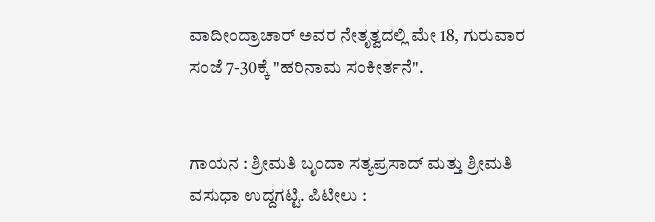ವಾದೀಂದ್ರಾಚಾರ್ ಅವರ ನೇತೃತ್ವದಲ್ಲಿ ಮೇ 18, ಗುರುವಾರ ಸಂಜೆ 7-30ಕ್ಕೆ "ಹರಿನಾಮ ಸಂಕೀರ್ತನೆ".


ಗಾಯನ : ಶ್ರೀಮತಿ ಬೃಂದಾ ಸತ್ಯಪ್ರಸಾದ್ ಮತ್ತು ಶ್ರೀಮತಿ ವಸುಧಾ ಉದ್ದಗಟ್ಟಿ. ಪಿಟೀಲು :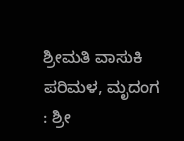ಶ್ರೀಮತಿ ವಾಸುಕಿ ಪರಿಮಳ, ಮೃದಂಗ : ಶ್ರೀ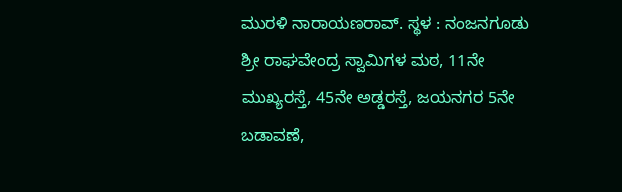ಮುರಳಿ ನಾರಾಯಣರಾವ್. ಸ್ಥಳ : ನಂಜನಗೂಡು ಶ್ರೀ ರಾಘವೇಂದ್ರ ಸ್ವಾಮಿಗಳ ಮಠ, 11ನೇ ಮುಖ್ಯರಸ್ತೆ, 45ನೇ ಅಡ್ಡರಸ್ತೆ, ಜಯನಗರ 5ನೇ ಬಡಾವಣೆ,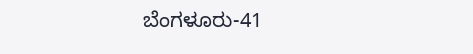ಬೆಂಗಳೂರು-41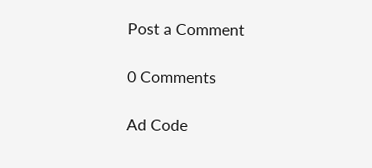Post a Comment

0 Comments

Ad Code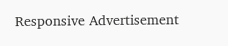Responsive Advertisement